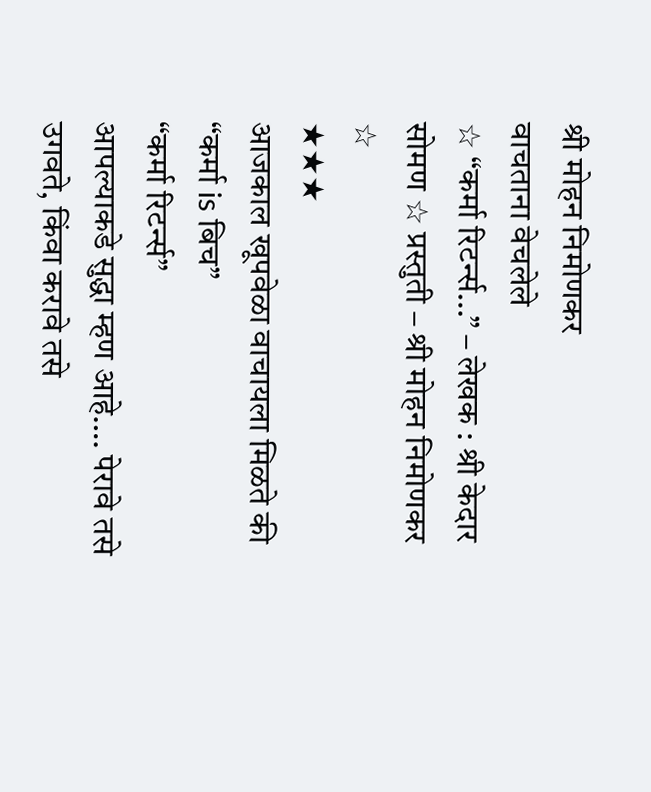श्री मोहन निमोणकर
वाचताना वेचलेले
☆ “कर्मा रिटर्न्स…” – लेखक : श्री केदार सोमण ☆ प्रस्तुती – श्री मोहन निमोणकर ☆
★★★
आजकाल खूपवेळा वाचायला मिळते की “कर्मा is बिच”
“कर्मा रिटर्न्स”
आपल्याकडे सुद्धा म्हण आहे…. पेरावे तसे उगवते, किंवा करावे तसे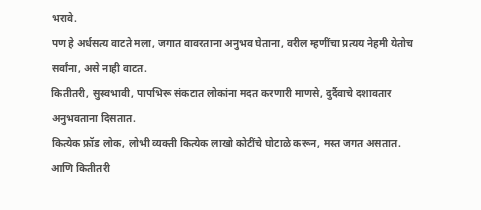भरावे.
पण हे अर्धसत्य वाटते मला, जगात वावरताना अनुभव घेताना, वरील म्हणींचा प्रत्यय नेहमी येतोच सर्वांना, असे नाही वाटत.
कितीतरी, सुस्वभावी, पापभिरू संकटात लोकांना मदत करणारी माणसे, दुर्दैवाचे दशावतार अनुभवताना दिसतात.
कित्येक फ्रॉड लोक, लोभी व्यक्ती कित्येक लाखो कोटींचे घोटाळे करून, मस्त जगत असतात.
आणि कितीतरी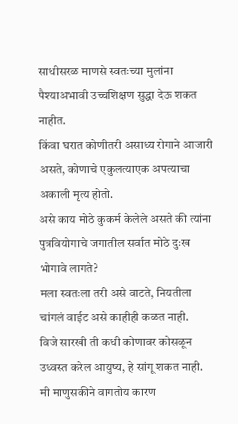साधीसरळ माणसे स्वतःच्या मुलांना पैश्याअभावी उच्चशिक्षण सुद्धा देऊ शकत नाहीत.
किंवा घरात कोणीतरी असाध्य रोगाने आजारी असते, कोणाचे एकुलत्याएक अपत्याचा अकाली मृत्य होतो.
असे काय मोठे कुकर्म केलेले असते की त्यांना पुत्रवियोगाचे जगातील सर्वात मोठे दुःख भोगावे लागते?
मला स्वतःला तरी असे वाटते, नियतीला चांगलं वाईट असे काहीही कळत नाही.
विजे सारखी ती कधी कोणावर कोसळून उध्वस्त करेल आयुष्य, हे सांगू शकत नाही.
मी माणुसकीने वागतोय कारण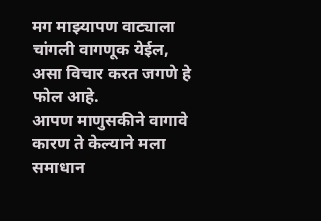मग माझ्यापण वाट्याला चांगली वागणूक येईल, असा विचार करत जगणे हे फोल आहे.
आपण माणुसकीने वागावे कारण ते केल्याने मला समाधान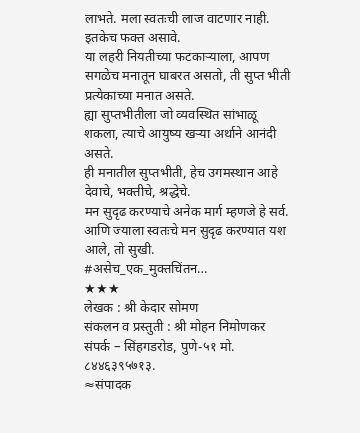लाभते. मला स्वतःची लाज वाटणार नाही. इतकेच फक्त असावे.
या लहरी नियतीच्या फटकाऱ्याला, आपण सगळेच मनातून घाबरत असतो, ती सुप्त भीती प्रत्येकाच्या मनात असते.
ह्या सुप्तभीतीला जो व्यवस्थित सांभाळू शकला, त्याचे आयुष्य खऱ्या अर्थाने आनंदी असते.
ही मनातील सुप्तभीती, हेच उगमस्थान आहे देवाचे, भक्तीचे, श्रद्धेचे.
मन सुदृढ करण्याचे अनेक मार्ग म्हणजे हे सर्व.
आणि ज्याला स्वतःचे मन सुदृढ करण्यात यश आले, तो सुखी.
#असेच_एक_मुक्तचिंतन…
★★★
लेखक : श्री केदार सोमण
संकलन व प्रस्तुती : श्री मोहन निमोणकर
संपर्क – सिंहगडरोड, पुणे-५१ मो. ८४४६३९५७१३.
≈संपादक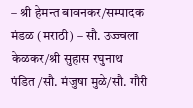– श्री हेमन्त बावनकर/सम्पादक मंडळ (मराठी) – सौ. उज्ज्वला केळकर/श्री सुहास रघुनाथ पंडित /सौ. मंजुषा मुळे/सौ. गौरी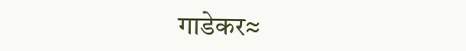गाडेकर≈